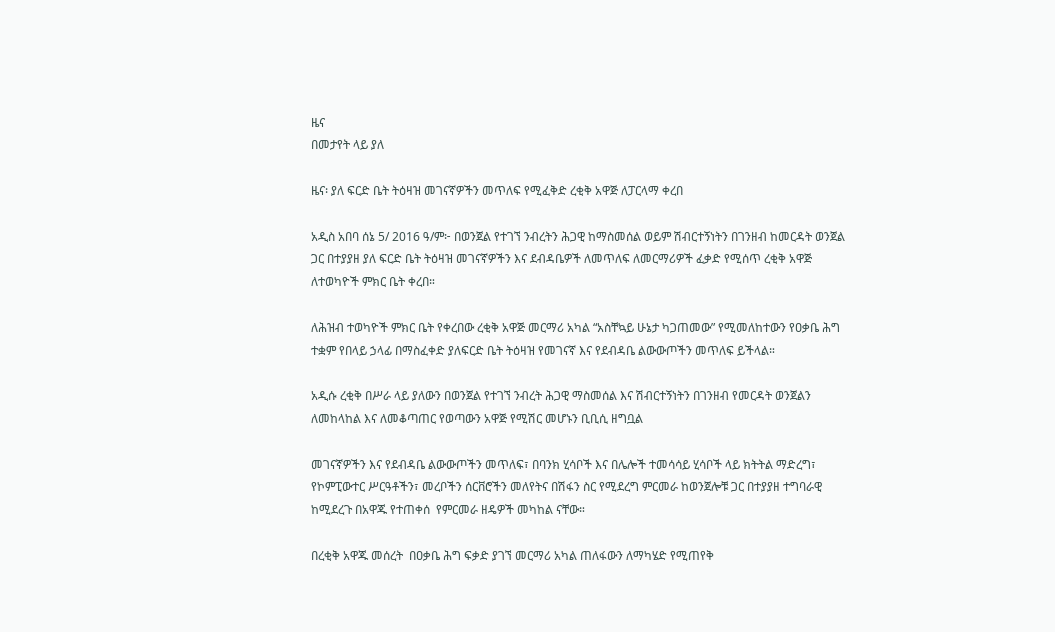ዜና
በመታየት ላይ ያለ

ዜና፡ ያለ ፍርድ ቤት ትዕዛዝ መገናኛዎችን መጥለፍ የሚፈቅድ ረቂቅ አዋጅ ለፓርላማ ቀረበ

አዲስ አበባ ሰኔ 5/ 2016 ዓ/ም፦ በወንጀል የተገኘ ንብረትን ሕጋዊ ከማስመሰል ወይም ሽብርተኝነትን በገንዘብ ከመርዳት ወንጀል ጋር በተያያዘ ያለ ፍርድ ቤት ትዕዛዝ መገናኛዎችን እና ደብዳቤዎች ለመጥለፍ ለመርማሪዎች ፈቃድ የሚሰጥ ረቂቅ አዋጅ ለተወካዮች ምክር ቤት ቀረበ።

ለሕዝብ ተወካዮች ምክር ቤት የቀረበው ረቂቅ አዋጅ መርማሪ አካል “አስቸኳይ ሁኔታ ካጋጠመው” የሚመለከተውን የዐቃቤ ሕግ ተቋም የበላይ ኃላፊ በማስፈቀድ ያለፍርድ ቤት ትዕዛዝ የመገናኛ እና የደብዳቤ ልውውጦችን መጥለፍ ይችላል።

አዲሱ ረቂቅ በሥራ ላይ ያለውን በወንጀል የተገኘ ንብረት ሕጋዊ ማስመሰል እና ሽብርተኝነትን በገንዘብ የመርዳት ወንጀልን ለመከላከል እና ለመቆጣጠር የወጣውን አዋጅ የሚሽር መሆኑን ቢቢሲ ዘግቧል

መገናኛዎችን እና የደብዳቤ ልውውጦችን መጥለፍ፣ በባንክ ሂሳቦች እና በሌሎች ተመሳሳይ ሂሳቦች ላይ ክትትል ማድረግ፣ የኮምፒውተር ሥርዓቶችን፣ መረቦችን ሰርቨሮችን መለየትና በሽፋን ስር የሚደረግ ምርመራ ከወንጀሎቹ ጋር በተያያዘ ተግባራዊ ከሚደረጉ በአዋጁ የተጠቀሰ  የምርመራ ዘዴዎች መካከል ናቸው።

በረቂቅ አዋጁ መሰረት  በዐቃቤ ሕግ ፍቃድ ያገኘ መርማሪ አካል ጠለፋውን ለማካሄድ የሚጠየቅ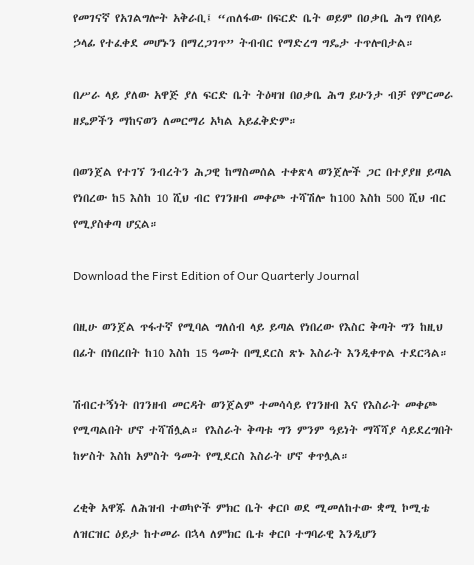የመገናኛ የአገልግሎት አቅራቢ፤ “ጠለፋው በፍርድ ቤት ወይም በዐቃቤ ሕግ የበላይ ኃላፊ የተፈቀደ መሆኑን በማረጋገጥ” ትብብር የማድረግ ግዴታ ተጥሎበታል።

በሥራ ላይ ያለው አዋጅ ያለ ፍርድ ቤት ትዕዛዝ በዐቃቤ ሕግ ይሁንታ ብቻ የምርመራ ዘዴዎችን ማከናወን ለመርማሪ አካል አይፈቅድም።

በወንጀል የተገኘ ንብረትን ሕጋዊ ከማስመሰል ተቀጽላ ወንጀሎች ጋር በተያያዘ ይጣል የነበረው ከ5 እስከ 10 ሺህ ብር የገንዘብ መቀጮ ተሻሽሎ ከ100 እስከ 500 ሺህ ብር የሚያስቀጣ ሆኗል።

Download the First Edition of Our Quarterly Journal

በዚሁ ወንጀል ጥፋተኛ የሚባል ግለሰብ ላይ ይጣል የነበረው የእስር ቅጣት ግን ከዚህ በፊት በነበረበት ከ10 እስከ 15 ዓመት በሚደርስ ጽኑ እስራት እንዲቀጥል ተደርጓል።

ሽብርተኝነት በገንዘብ መርዳት ወንጀልም ተመሳሳይ የገንዘብ እና የእስራት መቀጮ የሚጣልበት ሆኖ ተሻሽሏል። የእስራት ቅጣቱ ግን ምንም ዓይነት ማሻሻያ ሳይደረግበት ከሦስት እስከ አምስት ዓመት የሚደርስ እስራት ሆኖ ቀጥሏል።

ረቂቅ አዋጁ ለሕዝብ ተወካዮች ምክር ቤት ቀርቦ ወደ ሚመለከተው ቋሚ ኮሚቴ ለዝርዝር ዕይታ ከተመራ በኋላ ለምክር ቤቱ ቀርቦ ተግባራዊ እንዲሆን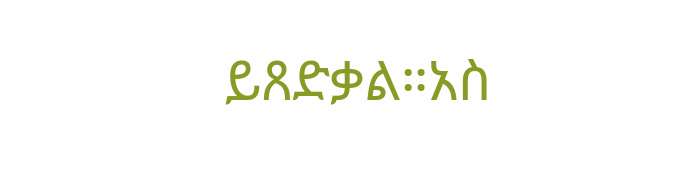ይጸድቃል።አስ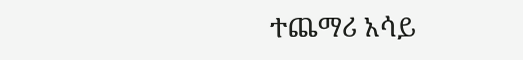ተጨማሪ አሳይ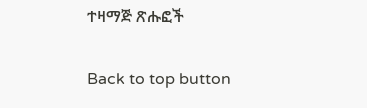ተዛማጅ ጽሑፎች

Back to top button